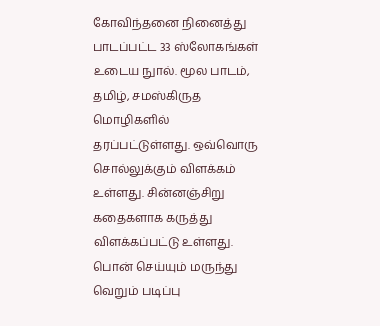கோவிந்தனை நினைத்து பாடப்பட்ட 33 ஸ்லோகங்கள் உடைய நுால். மூல பாடம், தமிழ், சமஸ்கிருத மொழிகளில் தரப்பட்டுள்ளது. ஒவ்வொரு சொல்லுக்கும் விளக்கம் உள்ளது. சின்னஞ்சிறு கதைகளாக கருத்து விளக்கப்பட்டு உள்ளது. பொன் செய்யும் மருந்து வெறும் படிப்பு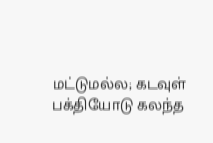மட்டுமல்ல; கடவுள் பக்தியோடு கலந்த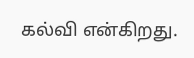கல்வி என்கிறது.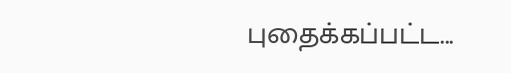புதைக்கப்பட்ட...